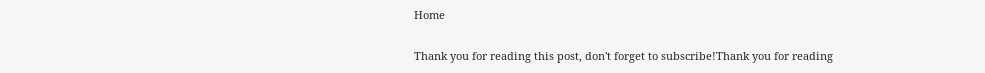Home

Thank you for reading this post, don't forget to subscribe!Thank you for reading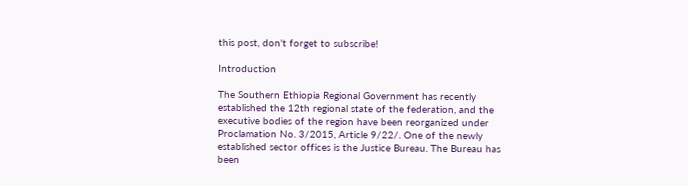this post, don't forget to subscribe!

Introduction

The Southern Ethiopia Regional Government has recently established the 12th regional state of the federation, and the executive bodies of the region have been reorganized under Proclamation No. 3/2015, Article 9/22/. One of the newly established sector offices is the Justice Bureau. The Bureau has been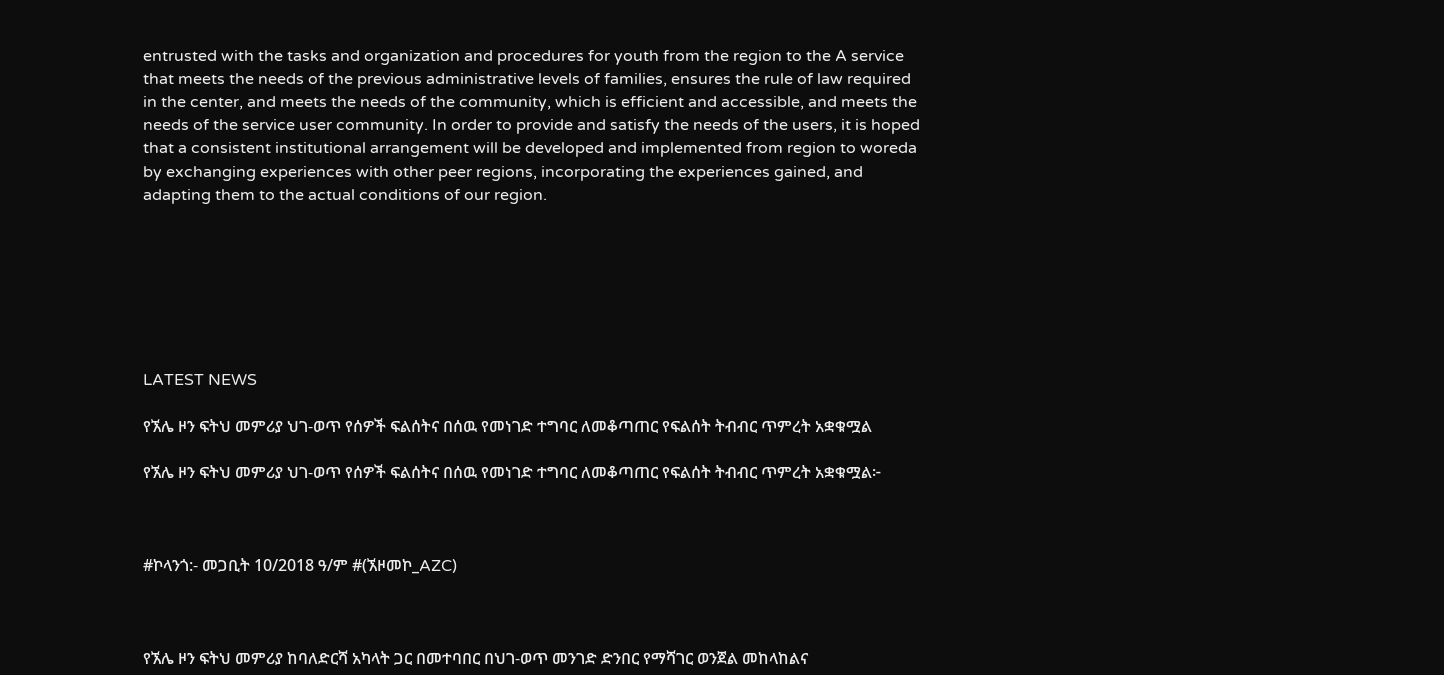entrusted with the tasks and organization and procedures for youth from the region to the A service that meets the needs of the previous administrative levels of families, ensures the rule of law required in the center, and meets the needs of the community, which is efficient and accessible, and meets the needs of the service user community. In order to provide and satisfy the needs of the users, it is hoped that a consistent institutional arrangement will be developed and implemented from region to woreda by exchanging experiences with other peer regions, incorporating the experiences gained, and adapting them to the actual conditions of our region.







LATEST NEWS

የኧሌ ዞን ፍትህ መምሪያ ህገ-ወጥ የሰዎች ፍልሰትና በሰዉ የመነገድ ተግባር ለመቆጣጠር የፍልሰት ትብብር ጥምረት አቋቁሟል

የኧሌ ዞን ፍትህ መምሪያ ህገ-ወጥ የሰዎች ፍልሰትና በሰዉ የመነገድ ተግባር ለመቆጣጠር የፍልሰት ትብብር ጥምረት አቋቁሟል፦



#ኮላንጎ:- መጋቢት 10/2018 ዓ/ም #(ኧዞመኮ_AZC)



የኧሌ ዞን ፍትህ መምሪያ ከባለድርሻ አካላት ጋር በመተባበር በህገ-ወጥ መንገድ ድንበር የማሻገር ወንጀል መከላከልና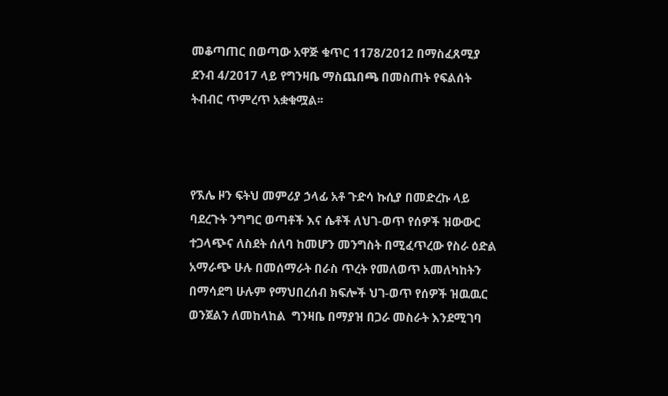መቆጣጠር በወጣው አዋጅ ቁጥር 1178/2012 በማስፈጸሚያ ደንብ 4/2017 ላይ የግንዛቤ ማስጨበጫ በመስጠት የፍልሰት ትብብር ጥምረጥ አቋቁሟል፡፡



የኧሌ ዞን ፍትህ መምሪያ ኃላፊ አቶ ጉድሳ ኩሲያ በመድረኩ ላይ ባደረጉት ንግግር ወጣቶች እና ሴቶች ለህገ-ወጥ የሰዎች ዝውውር ተጋላጭና ለስደት ሰለባ ከመሆን መንግስት በሚፈጥረው የስራ ዕድል አማራጭ ሁሉ በመሰማራት በራስ ጥረት የመለወጥ አመለካከትን በማሳደግ ሁሉም የማህበረሰብ ክፍሎች ህገ-ወጥ የሰዎች ዝዉዉር ወንጀልን ለመከላከል  ግንዛቤ በማያዝ በጋራ መስራት እንደሚገባ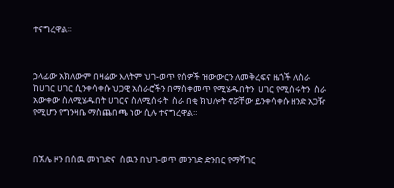ተናግረዋል፡፡



ኃላፊው አክለውም በዛሬው እለትም ህገ-ወጥ የሰዎች ዝውውርን ለመቅረፍና ዜጎች ለስራ ከሀገር ሀገር ሲንቀሳቀሱ ህጋዊ አሰራሮችን በማስቀመጥ የሚሄዱበትን  ሀገር የሚሰሩትን  ስራ አውቀው ስለሚሄዱበት ሀገርና ስለሚሰሩት  ስራ በቂ ክህሎት ኖሯቸው ይንቀሳቀሱ ዘንድ አጋዥ የሚሆን የግንዛቤ ማስጨበጫ ነው ሲሉ ተናግረዋል።



በኧሌ ዞን በሰዉ መነገድና  ሰዉን በህገ-ወጥ መንገድ ድንበር የማሻገር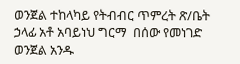ወንጀል ተከላካይ የትብብር ጥምረት ጽ/ቤት ኃላፊ አቶ አባይነህ ግርማ  በሰው የመነገድ ወንጀል አንዱ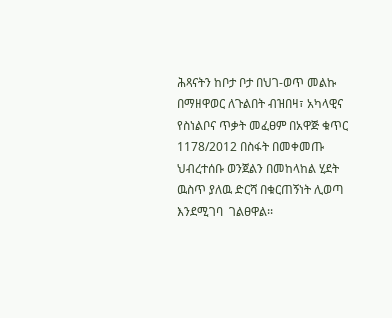ሕጻናትን ከቦታ ቦታ በህገ-ወጥ መልኩ በማዘዋወር ለጉልበት ብዝበዛ፣ አካላዊና የስነልቦና ጥቃት መፈፀም በአዋጅ ቁጥር 1178/2012 በስፋት በመቀመጡ ህብረተሰቡ ወንጀልን በመከላከል ሂደት ዉስጥ ያለዉ ድርሻ በቁርጠኝነት ሊወጣ እንደሚገባ  ገልፀዋል፡፡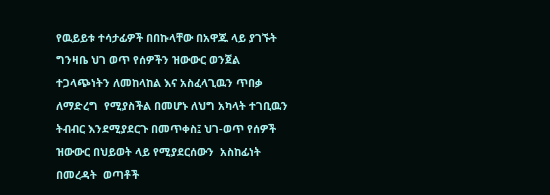የዉይይቱ ተሳታፊዎች በበኩላቸው በአዋጁ ላይ ያገኙት ግንዛቤ ህገ ወጥ የሰዎችን ዝውውር ወንጀል ተጋላጭነትን ለመከላከል እና አስፈላጊዉን ጥበቃ ለማድረግ  የሚያስችል በመሆኑ ለህግ አካላት ተገቢዉን ትብብር እንደሚያደርጉ በመጥቀስ፤ ህገ-ወጥ የሰዎች ዝውውር በህይወት ላይ የሚያደርሰውን  አስከፊነት በመረዳት  ወጣቶች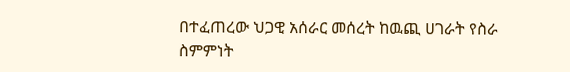በተፈጠረው ህጋዊ አሰራር መሰረት ከዉጪ ሀገራት የስራ ስምምነት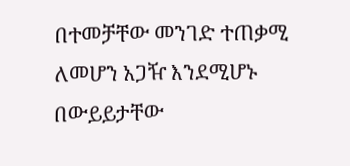በተመቻቸው መንገድ ተጠቃሚ ለመሆን አጋዥ እንደሚሆኑ በውይይታቸው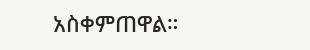አስቀምጠዋል።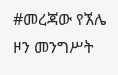#መረጃው የኧሌ ዞን መንግሥት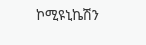ኮሚዩኒኬሽን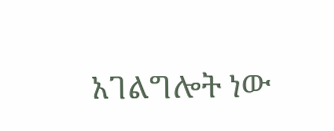አገልግሎት ነው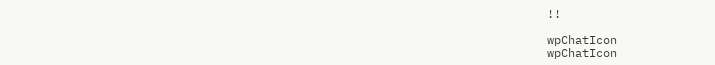!!

wpChatIcon
wpChatIcon